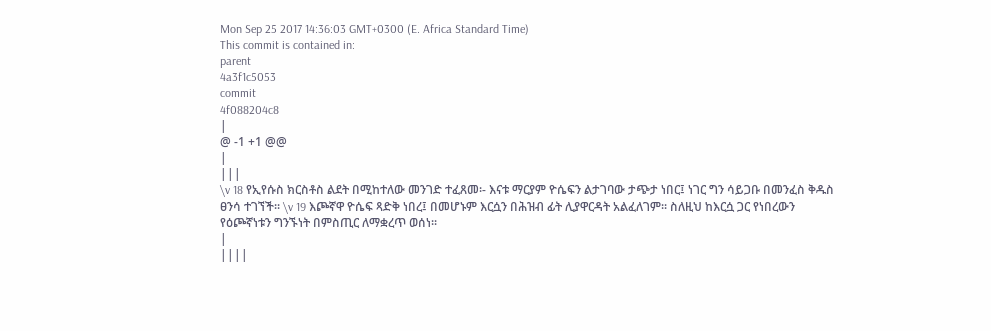Mon Sep 25 2017 14:36:03 GMT+0300 (E. Africa Standard Time)
This commit is contained in:
parent
4a3f1c5053
commit
4f088204c8
|
@ -1 +1 @@
|
|||
\v 18 የኢየሱስ ክርስቶስ ልደት በሚከተለው መንገድ ተፈጸመ፡- እናቱ ማርያም ዮሴፍን ልታገባው ታጭታ ነበር፤ ነገር ግን ሳይጋቡ በመንፈስ ቅዱስ ፀንሳ ተገኘች፡፡ \v 19 እጮኛዋ ዮሴፍ ጻድቅ ነበረ፤ በመሆኑም እርሷን በሕዝብ ፊት ሊያዋርዳት አልፈለገም፡፡ ስለዚህ ከእርሷ ጋር የነበረውን የዕጮኛነቱን ግንኙነት በምስጢር ለማቋረጥ ወሰነ፡፡
|
||||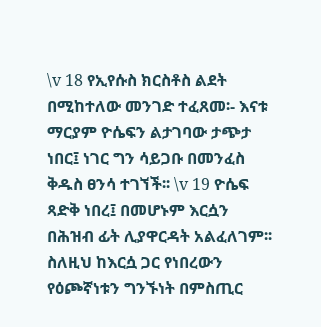\v 18 የኢየሱስ ክርስቶስ ልደት በሚከተለው መንገድ ተፈጸመ፡- እናቱ ማርያም ዮሴፍን ልታገባው ታጭታ ነበር፤ ነገር ግን ሳይጋቡ በመንፈስ ቅዱስ ፀንሳ ተገኘች፡፡ \v 19 ዮሴፍ ጻድቅ ነበረ፤ በመሆኑም እርሷን በሕዝብ ፊት ሊያዋርዳት አልፈለገም፡፡ ስለዚህ ከእርሷ ጋር የነበረውን የዕጮኛነቱን ግንኙነት በምስጢር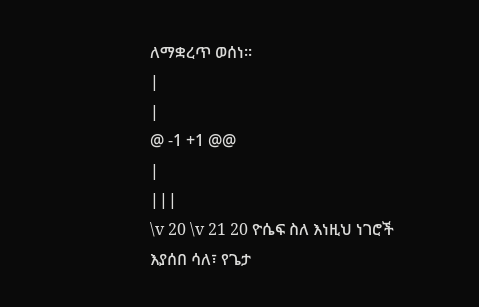ለማቋረጥ ወሰነ፡፡
|
|
@ -1 +1 @@
|
|||
\v 20 \v 21 20 ዮሴፍ ስለ እነዚህ ነገሮች እያሰበ ሳለ፣ የጌታ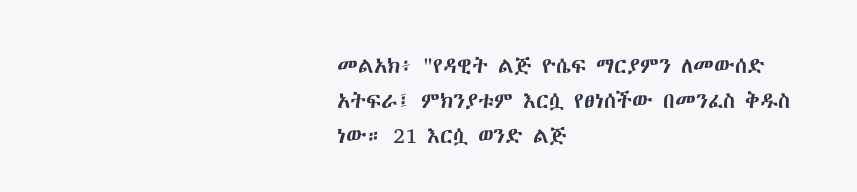መልአክ፥ "የዳዊት ልጅ ዮሴፍ ማርያምን ለመውሰድ አትፍራ፤ ምክንያቱም እርሷ የፀነሰችው በመንፈስ ቅዱስ ነው። 21 እርሷ ወንድ ልጅ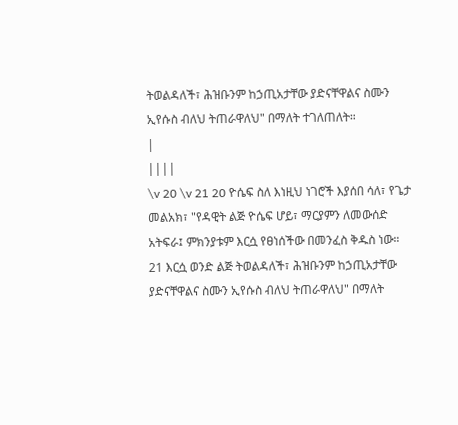ትወልዳለች፣ ሕዝቡንም ከኃጢአታቸው ያድናቸዋልና ስሙን ኢየሱስ ብለህ ትጠራዋለህ" በማለት ተገለጠለት።
|
||||
\v 20 \v 21 20 ዮሴፍ ስለ እነዚህ ነገሮች እያሰበ ሳለ፣ የጌታ መልአክ፣ "የዳዊት ልጅ ዮሴፍ ሆይ፣ ማርያምን ለመውሰድ አትፍራ፤ ምክንያቱም እርሷ የፀነሰችው በመንፈስ ቅዱስ ነው። 21 እርሷ ወንድ ልጅ ትወልዳለች፣ ሕዝቡንም ከኃጢአታቸው ያድናቸዋልና ስሙን ኢየሱስ ብለህ ትጠራዋለህ" በማለት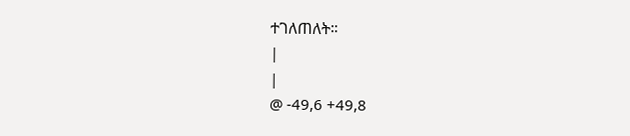ተገለጠለት።
|
|
@ -49,6 +49,8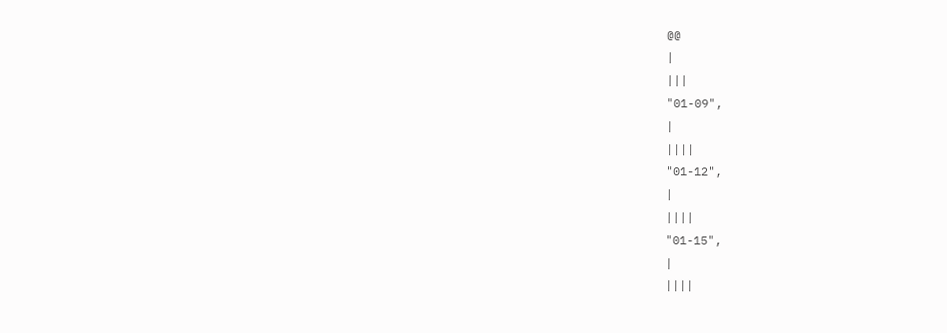@@
|
|||
"01-09",
|
||||
"01-12",
|
||||
"01-15",
|
||||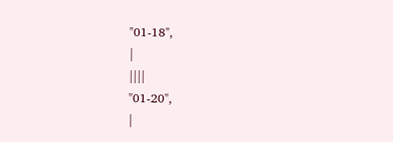"01-18",
|
||||
"01-20",
|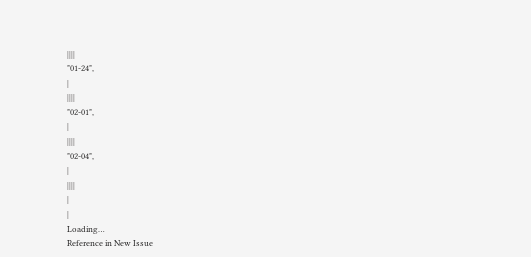||||
"01-24",
|
||||
"02-01",
|
||||
"02-04",
|
||||
|
|
Loading…
Reference in New Issue